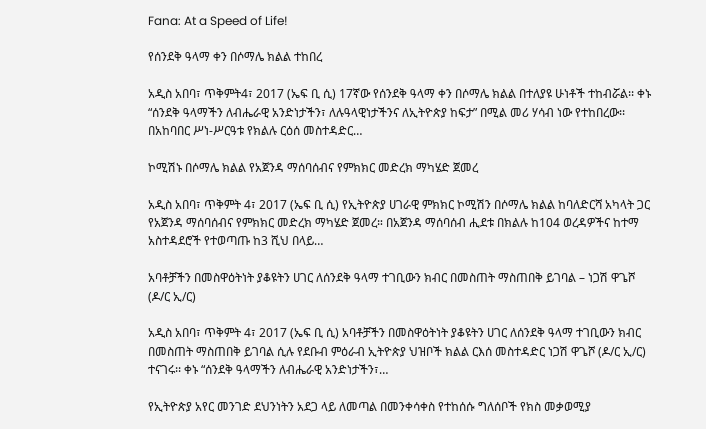Fana: At a Speed of Life!

የሰንደቅ ዓላማ ቀን በሶማሌ ክልል ተከበረ

አዲስ አበባ፣ ጥቅምት4፣ 2017 (ኤፍ ቢ ሲ) 17ኛው የሰንደቅ ዓላማ ቀን በሶማሌ ክልል በተለያዩ ሁነቶች ተከብሯል፡፡ ቀኑ “ሰንደቅ ዓላማችን ለብሔራዊ አንድነታችን፣ ለሉዓላዊነታችንና ለኢትዮጵያ ከፍታ” በሚል መሪ ሃሳብ ነው የተከበረው፡፡ በአከባበር ሥነ-ሥርዓቱ የክልሉ ርዕሰ መስተዳድር…

ኮሚሽኑ በሶማሌ ክልል የአጀንዳ ማሰባሰብና የምክክር መድረክ ማካሄድ ጀመረ

አዲስ አበባ፣ ጥቅምት 4፣ 2017 (ኤፍ ቢ ሲ) የኢትዮጵያ ሀገራዊ ምክክር ኮሚሽን በሶማሌ ክልል ከባለድርሻ አካላት ጋር የአጀንዳ ማሰባሰብና የምክክር መድረክ ማካሄድ ጀመረ። በአጀንዳ ማሰባሰብ ሒደቱ በክልሉ ከ104 ወረዳዎችና ከተማ አስተዳደሮች የተወጣጡ ከ3 ሺህ በላይ…

አባቶቻችን በመስዋዕትነት ያቆዩትን ሀገር ለሰንደቅ ዓላማ ተገቢውን ክብር በመስጠት ማስጠበቅ ይገባል – ነጋሽ ዋጌሾ (ዶ/ር ኢ/ር)

አዲስ አበባ፣ ጥቅምት 4፣ 2017 (ኤፍ ቢ ሲ) አባቶቻችን በመስዋዕትነት ያቆዩትን ሀገር ለሰንደቅ ዓላማ ተገቢውን ክብር በመስጠት ማስጠበቅ ይገባል ሲሉ የደቡብ ምዕራብ ኢትዮጵያ ህዝቦች ክልል ርእሰ መስተዳድር ነጋሽ ዋጌሾ (ዶ/ር ኢ/ር) ተናገሩ፡፡ ቀኑ “ሰንደቅ ዓላማችን ለብሔራዊ አንድነታችን፣…

የኢትዮጵያ አየር መንገድ ደህንነትን አደጋ ላይ ለመጣል በመንቀሳቀስ የተከሰሱ ግለሰቦች የክስ መቃወሚያ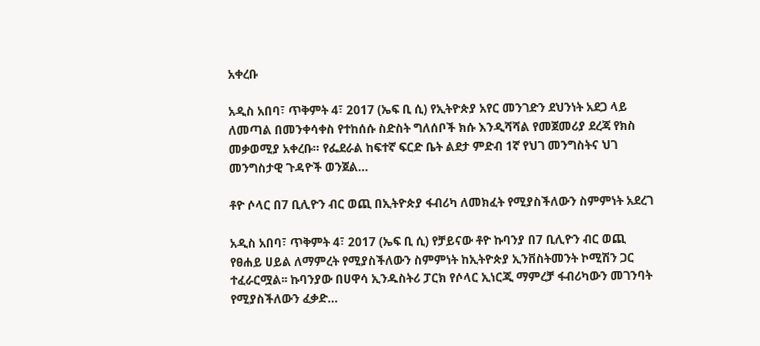አቀረቡ

አዲስ አበባ፣ ጥቅምት 4፣ 2017 (ኤፍ ቢ ሲ) የኢትዮጵያ አየር መንገድን ደህንነት አደጋ ላይ ለመጣል በመንቀሳቀስ የተከሰሱ ስድስት ግለሰቦች ክሱ እንዲሻሻል የመጀመሪያ ደረጃ የክስ መቃወሚያ አቀረቡ። የፌደራል ከፍተኛ ፍርድ ቤት ልደታ ምድብ 1ኛ የህገ መንግስትና ህገ መንግስታዊ ጉዳዮች ወንጀል…

ቶዮ ሶላር በ7 ቢሊዮን ብር ወጪ በኢትዮጵያ ፋብሪካ ለመክፈት የሚያስችለውን ስምምነት አደረገ

አዲስ አበባ፣ ጥቅምት 4፣ 2017 (ኤፍ ቢ ሲ) የቻይናው ቶዮ ኩባንያ በ7 ቢሊዮን ብር ወጪ የፀሐይ ሀይል ለማምረት የሚያስችለውን ስምምነት ከኢትዮጵያ ኢንቨስትመንት ኮሚሽን ጋር ተፈራርሟል፡፡ ኩባንያው በሀዋሳ ኢንዱስትሪ ፓርክ የሶላር ኢነርጂ ማምረቻ ፋብሪካውን መገንባት የሚያስችለውን ፈቃድ…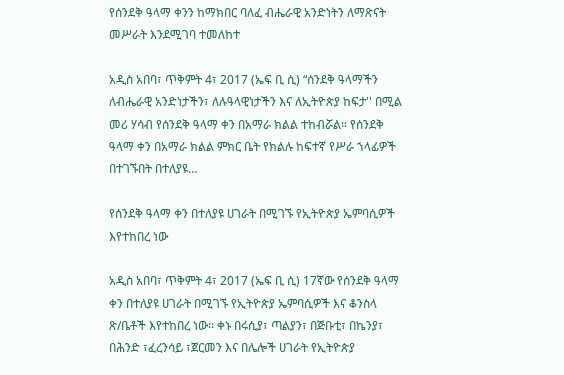የሰንደቅ ዓላማ ቀንን ከማክበር ባለፈ ብሔራዊ አንድነትን ለማጽናት መሥራት እንደሚገባ ተመለከተ

አዲስ አበባ፣ ጥቅምት 4፣ 2017 (ኤፍ ቢ ሲ) “ሰንደቅ ዓላማችን ለብሔራዊ አንድነታችን፣ ለሉዓላዊነታችን እና ለኢትዮጵያ ከፍታ'' በሚል መሪ ሃሳብ የሰንደቅ ዓላማ ቀን በአማራ ክልል ተከብሯል። የሰንደቅ ዓላማ ቀን በአማራ ክልል ምክር ቤት የክልሉ ከፍተኛ የሥራ ኀላፊዎች በተገኙበት በተለያዩ…

የሰንደቅ ዓላማ ቀን በተለያዩ ሀገራት በሚገኙ የኢትዮጵያ ኤምባሲዎች እየተከበረ ነው

አዲስ አበባ፣ ጥቅምት 4፣ 2017 (ኤፍ ቢ ሲ) 17ኛው የሰንደቅ ዓላማ ቀን በተለያዩ ሀገራት በሚገኙ የኢትዮጵያ ኤምባሲዎች እና ቆንስላ ጽ/ቤቶች እየተከበረ ነው፡፡ ቀኑ በሩሲያ፣ ጣልያን፣ በጅቡቲ፣ በኬንያ፣ በሕንድ ፣ፈረንሳይ ፣ጀርመን እና በሌሎች ሀገራት የኢትዮጵያ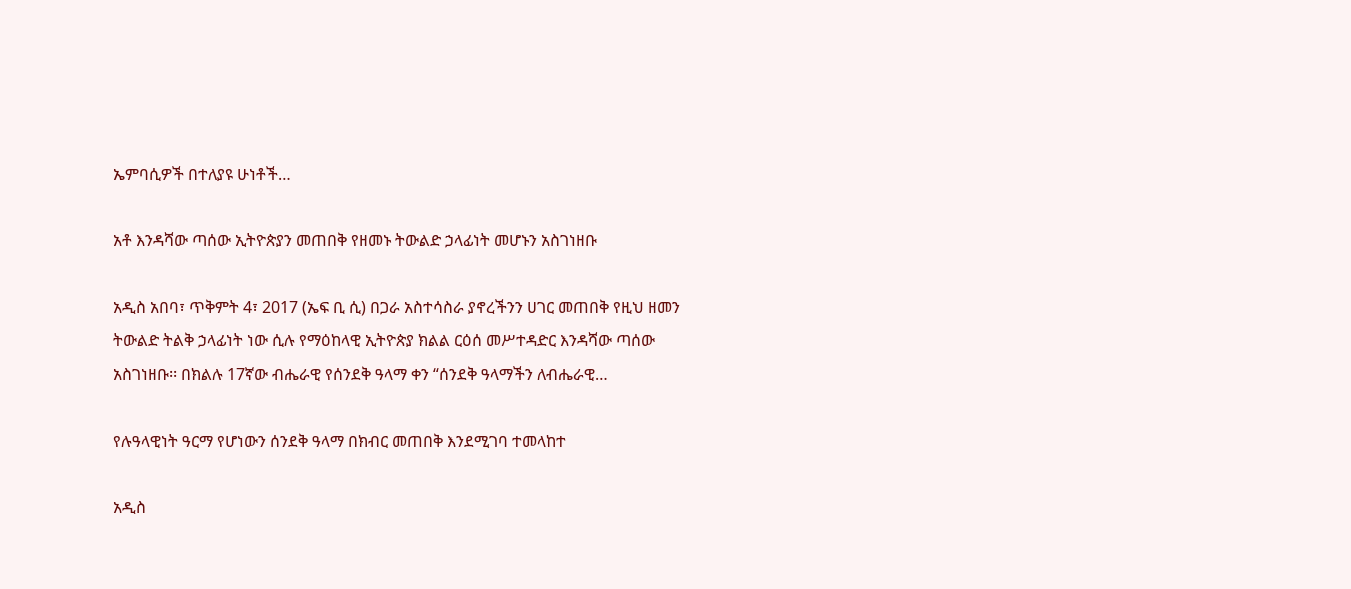ኤምባሲዎች በተለያዩ ሁነቶች…

አቶ እንዳሻው ጣሰው ኢትዮጵያን መጠበቅ የዘመኑ ትውልድ ኃላፊነት መሆኑን አስገነዘቡ

አዲስ አበባ፣ ጥቅምት 4፣ 2017 (ኤፍ ቢ ሲ) በጋራ አስተሳስራ ያኖረችንን ሀገር መጠበቅ የዚህ ዘመን ትውልድ ትልቅ ኃላፊነት ነው ሲሉ የማዕከላዊ ኢትዮጵያ ክልል ርዕሰ መሥተዳድር እንዳሻው ጣሰው አስገነዘቡ፡፡ በክልሉ 17ኛው ብሔራዊ የሰንደቅ ዓላማ ቀን “ሰንደቅ ዓላማችን ለብሔራዊ…

የሉዓላዊነት ዓርማ የሆነውን ሰንደቅ ዓላማ በክብር መጠበቅ እንደሚገባ ተመላከተ

አዲስ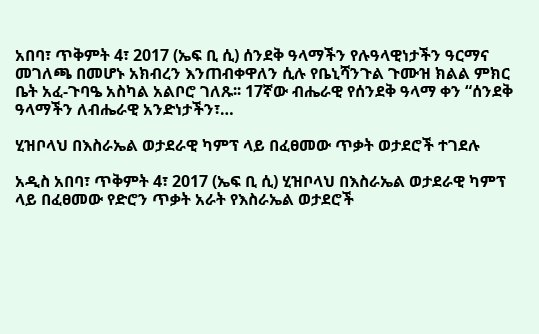አበባ፣ ጥቅምት 4፣ 2017 (ኤፍ ቢ ሲ) ሰንደቅ ዓላማችን የሉዓላዊነታችን ዓርማና መገለጫ በመሆኑ አክብረን እንጠብቀዋለን ሲሉ የቤኒሻንጉል ጉሙዝ ክልል ምክር ቤት አፈ-ጉባዔ አስካል አልቦሮ ገለጹ፡፡ 17ኛው ብሔራዊ የሰንደቅ ዓላማ ቀን “ሰንደቅ ዓላማችን ለብሔራዊ አንድነታችን፣…

ሂዝቦላህ በእስራኤል ወታደራዊ ካምፕ ላይ በፈፀመው ጥቃት ወታደሮች ተገደሉ

አዲስ አበባ፣ ጥቅምት 4፣ 2017 (ኤፍ ቢ ሲ) ሂዝቦላህ በእስራኤል ወታደራዊ ካምፕ ላይ በፈፀመው የድሮን ጥቃት አራት የእስራኤል ወታደሮች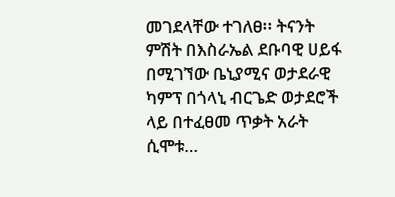መገደላቸው ተገለፀ፡፡ ትናንት ምሽት በእስራኤል ደቡባዊ ሀይፋ በሚገኘው ቤኒያሚና ወታደራዊ ካምፕ በጎላኒ ብርጌድ ወታደሮች ላይ በተፈፀመ ጥቃት አራት ሲሞቱ…